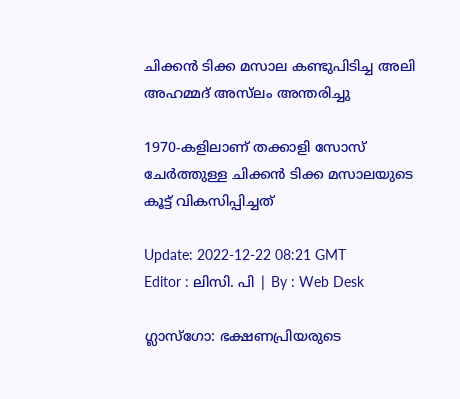ചിക്കന്‍ ടിക്ക മസാല കണ്ടുപിടിച്ച അലി അഹമ്മദ് അസ്‍ലം അന്തരിച്ചു

1970-കളിലാണ് തക്കാളി സോസ് ചേർത്തുള്ള ചിക്കൻ ടിക്ക മസാലയുടെ കൂട്ട് വികസിപ്പിച്ചത്

Update: 2022-12-22 08:21 GMT
Editor : ലിസി. പി | By : Web Desk

ഗ്ലാസ്‌ഗോ: ഭക്ഷണപ്രിയരുടെ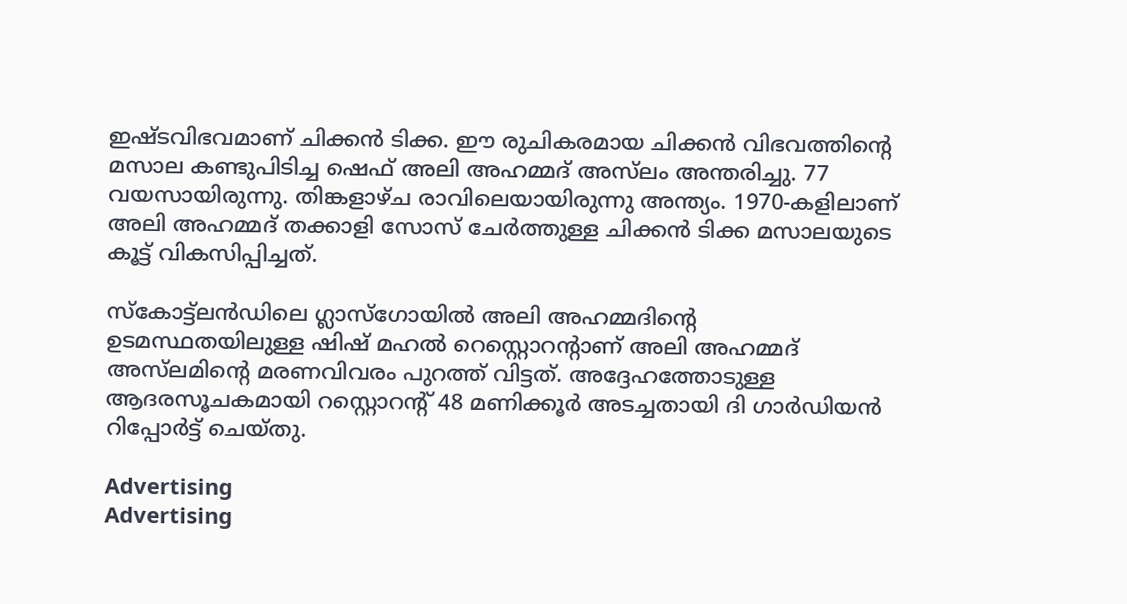ഇഷ്ടവിഭവമാണ് ചിക്കൻ ടിക്ക. ഈ രുചികരമായ ചിക്കൻ വിഭവത്തിന്റെ മസാല കണ്ടുപിടിച്ച ഷെഫ് അലി അഹമ്മദ് അസ്‍ലം അന്തരിച്ചു. 77 വയസായിരുന്നു. തിങ്കളാഴ്ച രാവിലെയായിരുന്നു അന്ത്യം. 1970-കളിലാണ് അലി അഹമ്മദ് തക്കാളി സോസ് ചേർത്തുള്ള ചിക്കൻ ടിക്ക മസാലയുടെ കൂട്ട് വികസിപ്പിച്ചത്.

സ്‌കോട്ട്ലൻഡിലെ ഗ്ലാസ്ഗോയിൽ അലി അഹമ്മദിന്റെ ഉടമസ്ഥതയിലുള്ള ഷിഷ് മഹൽ റെസ്റ്റൊറന്റാണ് അലി അഹമ്മദ് അസ്‍ലമിന്റെ മരണവിവരം പുറത്ത് വിട്ടത്. അദ്ദേഹത്തോടുള്ള ആദരസൂചകമായി റസ്റ്റൊറന്റ് 48 മണിക്കൂർ അടച്ചതായി ദി ഗാർഡിയൻ റിപ്പോർട്ട് ചെയ്തു.

Advertising
Advertising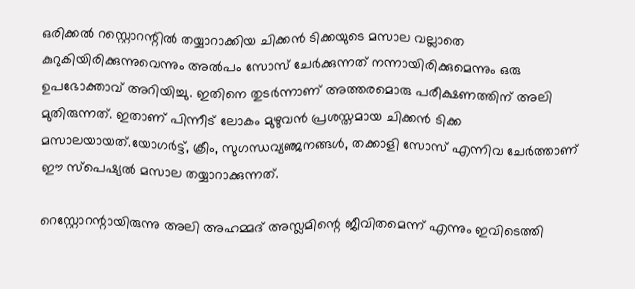ഒരിക്കൽ റസ്റ്റൊറന്റിൽ തയ്യാറാക്കിയ ചിക്കൻ ടിക്കയുടെ മസാല വല്ലാതെ കുറുകിയിരിക്കുന്നുവെന്നും അൽപം സോസ് ചേർക്കുന്നത് നന്നായിരിക്കുമെന്നും ഒരു ഉപഭോക്താവ് അറിയിച്ചു. ഇതിനെ തുടർന്നാണ് അത്തരമൊരു പരീക്ഷണത്തിന് അലി മുതിരുന്നത്. ഇതാണ് പിന്നീട് ലോകം മുഴുവൻ പ്രശസ്തമായ ചിക്കൻ ടിക്ക മസാലയായത്.യോഗർട്ട്, ക്രീം, സുഗന്ധവ്യഞ്ജനങ്ങൾ, തക്കാളി സോസ് എന്നിവ ചേർത്താണ് ഈ സ്പെഷ്യൽ മസാല തയ്യാറാക്കുന്നത്.

റെസ്റ്റോറന്റായിരുന്നു അലി അഹമ്മദ് അസ്ലമിന്റെ ജീവിതമെന്ന് എന്നും ഇവിടെത്തി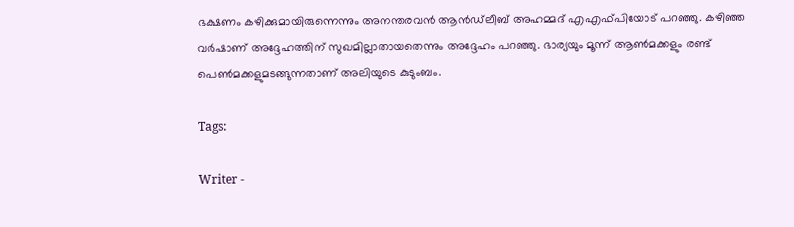ഭക്ഷണം കഴിക്കുമായിരുന്നെന്നും അനന്തരവൻ ആൻഡ്‌ലീബ് അഹമ്മദ് എഎഫ്പിയോട് പറഞ്ഞു. കഴിഞ്ഞ വർഷാണ് അദ്ദേഹത്തിന് സുഖമില്ലാതായതെന്നും അദ്ദേഹം പറഞ്ഞു. ഭാര്യയും മൂന്ന് ആൺമക്കളും രണ്ട് പെൺമക്കളുമടങ്ങുന്നതാണ് അലിയുടെ കുടുംബം.

Tags:

Writer -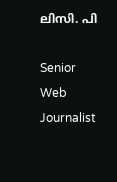ലിസി. പി

Senior Web Journalist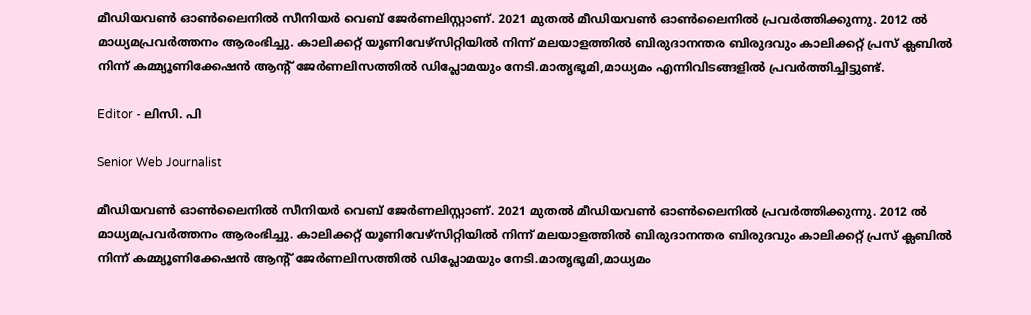മീഡിയവൺ ഓൺലൈനിൽ സീനിയർ വെബ് ജേർണലിസ്റ്റാണ്. 2021 മുതൽ മീഡിയവൺ ഓൺലൈനിൽ പ്രവർത്തിക്കുന്നു. 2012 ല്‍ മാധ്യമപ്രവര്‍ത്തനം ആരംഭിച്ചു. കാലിക്കറ്റ് യൂണിവേഴ്‌സിറ്റിയിൽ നിന്ന് മലയാളത്തിൽ ബിരുദാനന്തര ബിരുദവും കാലിക്കറ്റ് പ്രസ് ക്ലബിൽ നിന്ന് കമ്മ്യൂണിക്കേഷൻ ആന്റ് ജേർണലിസത്തിൽ ഡിപ്ലോമയും നേടി.മാതൃഭൂമി,മാധ്യമം എന്നിവിടങ്ങളിൽ പ്രവർത്തിച്ചിട്ടുണ്ട്.

Editor - ലിസി. പി

Senior Web Journalist

മീഡിയവൺ ഓൺലൈനിൽ സീനിയർ വെബ് ജേർണലിസ്റ്റാണ്. 2021 മുതൽ മീഡിയവൺ ഓൺലൈനിൽ പ്രവർത്തിക്കുന്നു. 2012 ല്‍ മാധ്യമപ്രവര്‍ത്തനം ആരംഭിച്ചു. കാലിക്കറ്റ് യൂണിവേഴ്‌സിറ്റിയിൽ നിന്ന് മലയാളത്തിൽ ബിരുദാനന്തര ബിരുദവും കാലിക്കറ്റ് പ്രസ് ക്ലബിൽ നിന്ന് കമ്മ്യൂണിക്കേഷൻ ആന്റ് ജേർണലിസത്തിൽ ഡിപ്ലോമയും നേടി.മാതൃഭൂമി,മാധ്യമം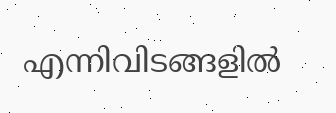എന്നിവിടങ്ങളിൽ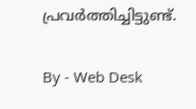പ്രവർത്തിച്ചിട്ടുണ്ട്.

By - Web Desk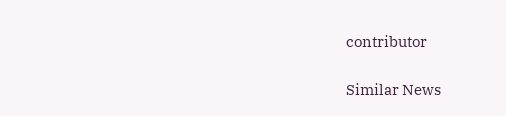contributor

Similar News